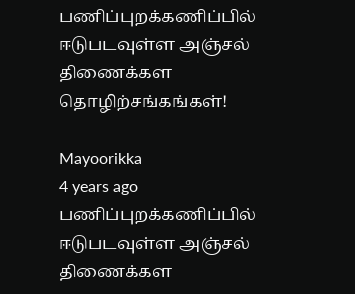பணிப்புறக்கணிப்பில் ஈடுபடவுள்ள அஞ்சல் திணைக்கள தொழிற்சங்கங்கள்!

Mayoorikka
4 years ago
பணிப்புறக்கணிப்பில் ஈடுபடவுள்ள அஞ்சல் திணைக்கள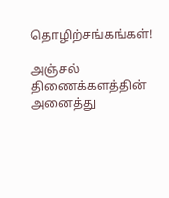தொழிற்சங்கங்கள்!

அஞ்சல் திணைக்களத்தின் அனைத்து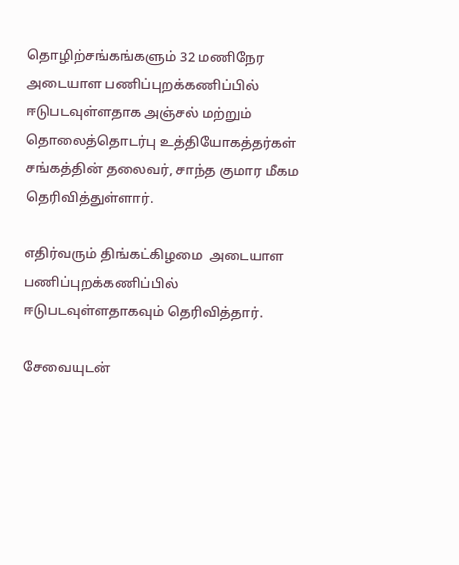தொழிற்சங்கங்களும் 32 மணிநேர அடையாள பணிப்புறக்கணிப்பில் ஈடுபடவுள்ளதாக அஞ்சல் மற்றும் தொலைத்தொடர்பு உத்தியோகத்தர்கள் சங்கத்தின் தலைவர், சாந்த குமார மீகம தெரிவித்துள்ளார்.

எதிர்வரும் திங்கட்கிழமை  அடையாள பணிப்புறக்கணிப்பில் ஈடுபடவுள்ளதாகவும் தெரிவித்தார்.

சேவையுடன்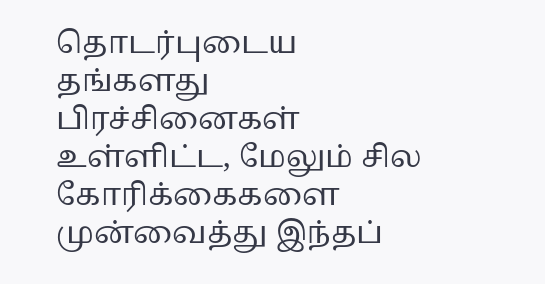தொடர்புடைய தங்களது பிரச்சினைகள் உள்ளிட்ட, மேலும் சில கோரிக்கைகளை முன்வைத்து இந்தப்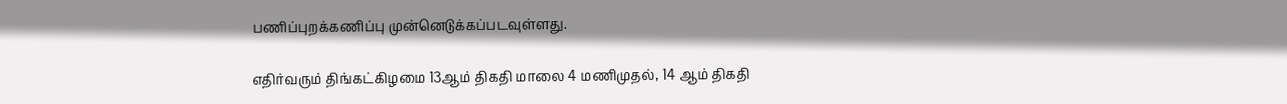பணிப்புறக்கணிப்பு முன்னெடுக்கப்படவுள்ளது.

எதிர்வரும் திங்கட்கிழமை 13ஆம் திகதி மாலை 4 மணிமுதல், 14 ஆம் திகதி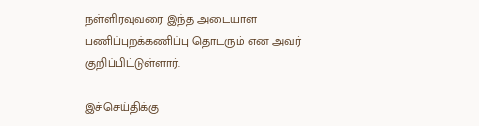நள்ளிரவுவரை இந்த அடையாள பணிப்புறக்கணிப்பு தொடரும் என அவர் குறிப்பிட்டுள்ளார்.

இச்செய்திக்கு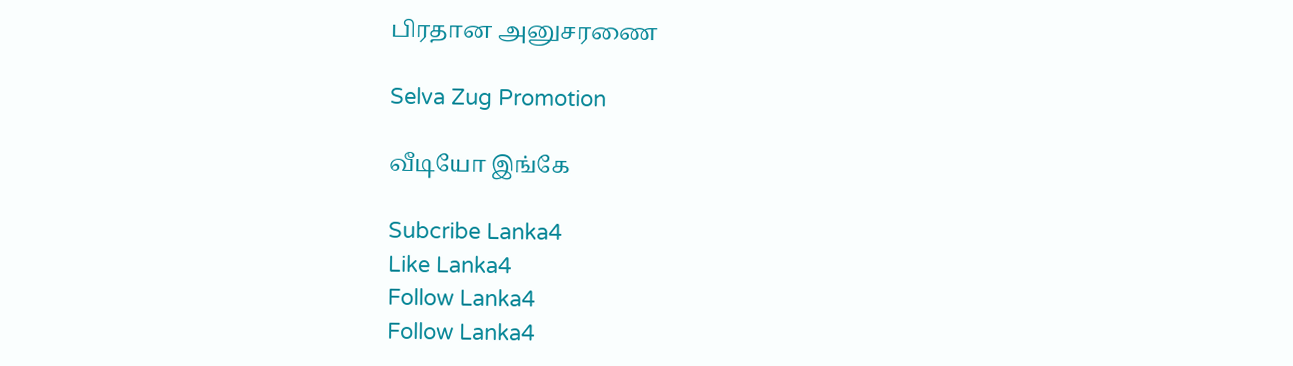பிரதான அனுசரணை

Selva Zug Promotion

வீடியோ இங்கே

Subcribe Lanka4
Like Lanka4
Follow Lanka4
Follow Lanka4